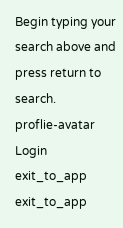Begin typing your search above and press return to search.
proflie-avatar
Login
exit_to_app
exit_to_app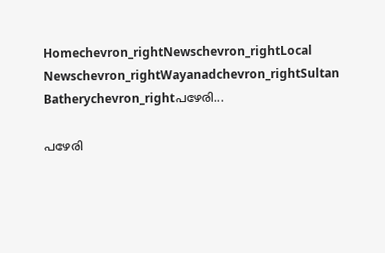Homechevron_rightNewschevron_rightLocal Newschevron_rightWayanadchevron_rightSultan Batherychevron_rightപഴേരി...

പഴേരി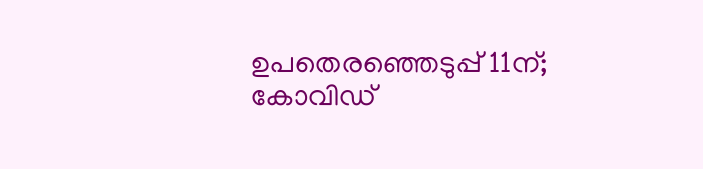ഉപതെരഞ്ഞെടുപ്പ് 11ന്; കോവിഡ്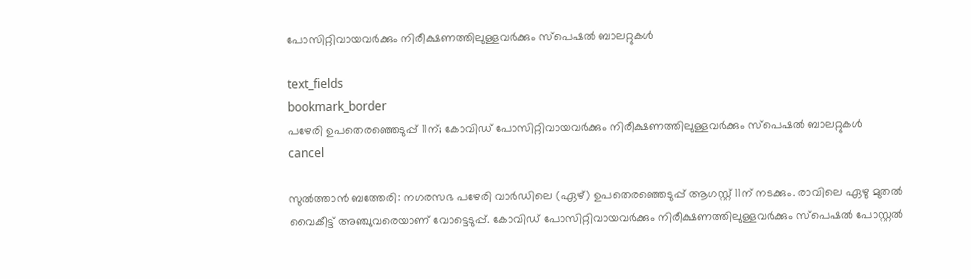പോസിറ്റിവായവര്‍ക്കും നിരീക്ഷണത്തിലുള്ളവര്‍ക്കും സ്‌പെഷല്‍ ബാലറ്റുകള്‍

text_fields
bookmark_border
പഴേരി ഉപതെരഞ്ഞെടുപ്പ് 11ന്; കോവിഡ് പോസിറ്റിവായവര്‍ക്കും നിരീക്ഷണത്തിലുള്ളവര്‍ക്കും സ്‌പെഷല്‍ ബാലറ്റുകള്‍
cancel

സുല്‍ത്താന്‍ ബത്തേരി: നഗരസഭ പഴേരി വാര്‍ഡിലെ (ഏഴ്) ഉപതെരഞ്ഞെടുപ്പ് ആഗസ്റ്റ് 11ന് നടക്കും. രാവിലെ ഏഴു മുതല്‍ വൈകീട്ട് അഞ്ചുവരെയാണ് വോട്ടെടുപ്പ്. കോവിഡ് പോസിറ്റിവായവര്‍ക്കും നിരീക്ഷണത്തിലുള്ളവര്‍ക്കും സ്‌പെഷല്‍ പോസ്റ്റല്‍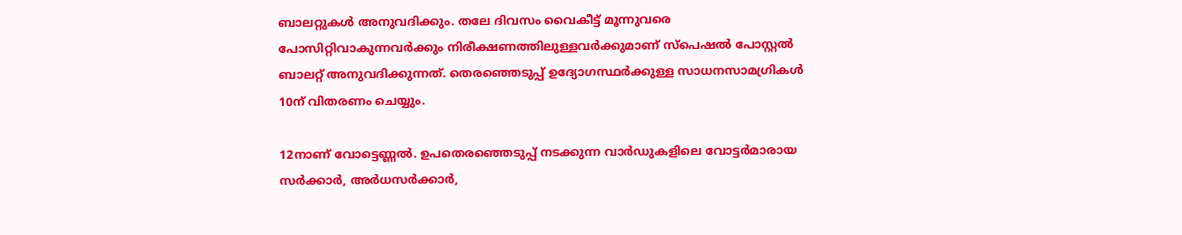ബാലറ്റുകള്‍ അനുവദിക്കും. തലേ ദിവസം വൈകീട്ട് മൂന്നുവരെ പോസിറ്റിവാകുന്നവര്‍ക്കും നിരീക്ഷണത്തിലുള്ളവര്‍ക്കുമാണ് സ്‌പെഷല്‍ പോസ്റ്റല്‍ ബാലറ്റ് അനുവദിക്കുന്നത്. തെരഞ്ഞെടുപ്പ് ഉദ്യോഗസ്ഥര്‍ക്കുള്ള സാധനസാമഗ്രികള്‍ 10ന് വിതരണം ചെയ്യും.

12നാണ് വോട്ടെണ്ണല്‍. ഉപതെരഞ്ഞെടുപ്പ് നടക്കുന്ന വാര്‍ഡുകളിലെ വോട്ടര്‍മാരായ സര്‍ക്കാര്‍, അര്‍ധസര്‍ക്കാര്‍,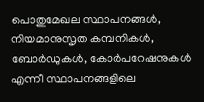പൊതുമേഖല സ്ഥാപനങ്ങള്‍, നിയമാനുസൃത കമ്പനികള്‍, ബോര്‍ഡുകള്‍, കോര്‍പറേഷനുകള്‍ എന്നീ സ്ഥാപനങ്ങളിലെ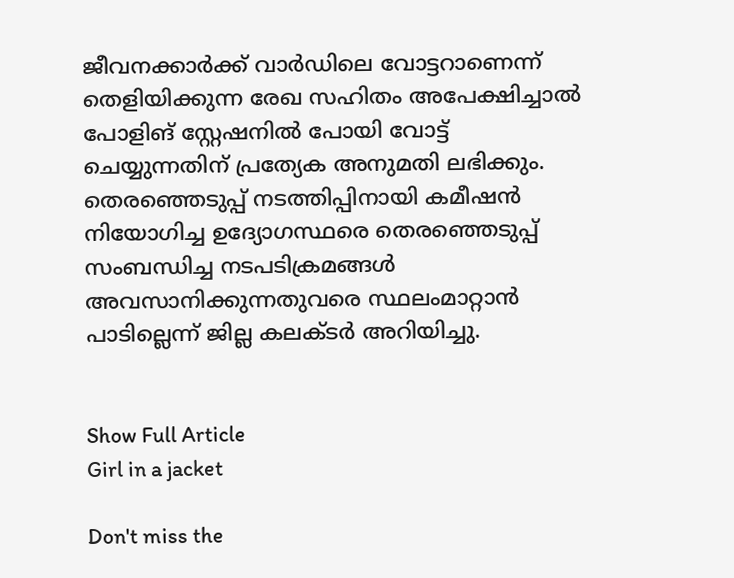ജീവനക്കാര്‍ക്ക് വാര്‍ഡിലെ വോട്ടറാണെന്ന് തെളിയിക്കുന്ന രേഖ സഹിതം അപേക്ഷിച്ചാല്‍ പോളിങ് സ്റ്റേഷനില്‍ പോയി വോട്ട് ചെയ്യുന്നതിന് പ്രത്യേക അനുമതി ലഭിക്കും. തെരഞ്ഞെടുപ്പ് നടത്തിപ്പിനായി കമീഷന്‍ നിയോഗിച്ച ഉദ്യോഗസ്ഥരെ തെരഞ്ഞെടുപ്പ് സംബന്ധിച്ച നടപടിക്രമങ്ങള്‍ അവസാനിക്കുന്നതുവരെ സ്ഥലംമാറ്റാന്‍ പാടില്ലെന്ന് ജില്ല കലക്ടര്‍ അറിയിച്ചു.


Show Full Article
Girl in a jacket

Don't miss the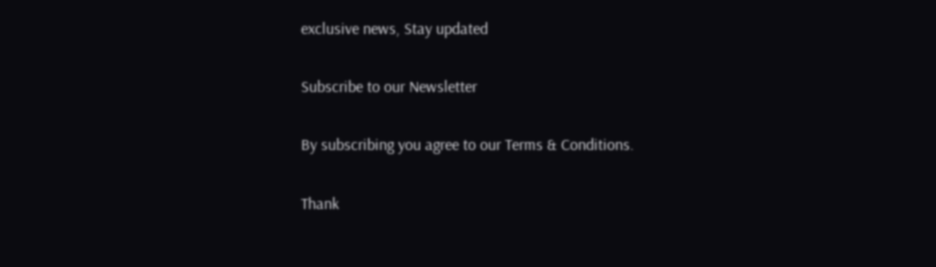exclusive news, Stay updated

Subscribe to our Newsletter

By subscribing you agree to our Terms & Conditions.

Thank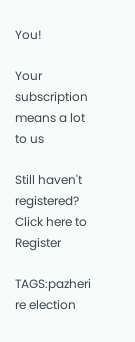You!

Your subscription means a lot to us

Still haven't registered? Click here to Register

TAGS:pazheri re election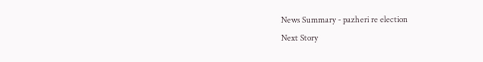News Summary - pazheri re election
Next Story